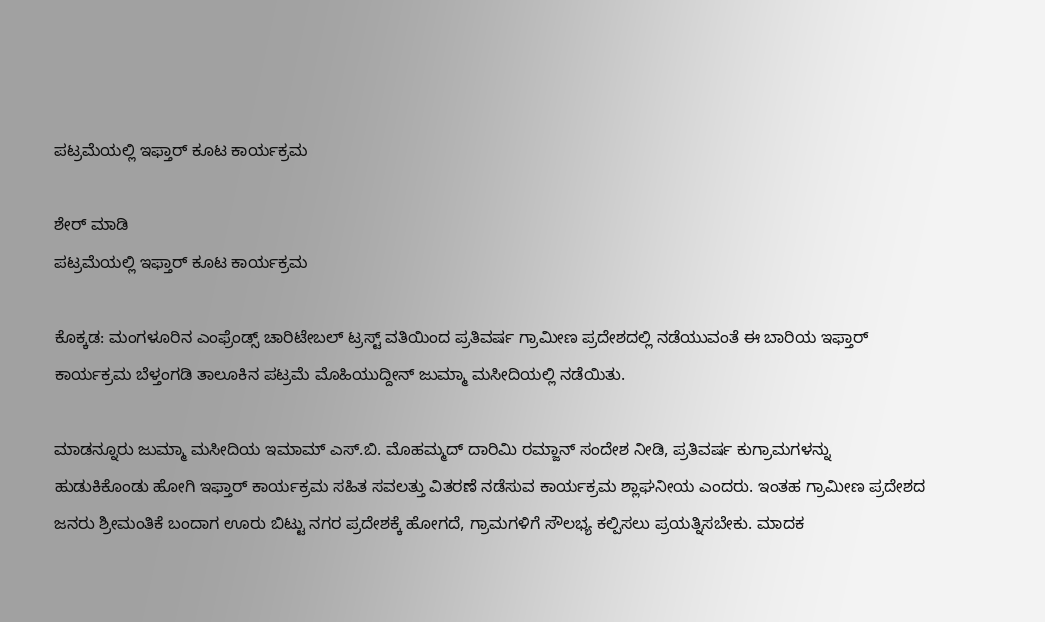ಪಟ್ರಮೆಯಲ್ಲಿ ಇಫ್ತಾರ್ ಕೂಟ ಕಾರ್ಯಕ್ರಮ

ಶೇರ್ ಮಾಡಿ
ಪಟ್ರಮೆಯಲ್ಲಿ ಇಫ್ತಾರ್ ಕೂಟ ಕಾರ್ಯಕ್ರಮ

ಕೊಕ್ಕಡ: ಮಂಗಳೂರಿನ ಎಂಫ್ರೆಂಡ್ಸ್ ಚಾರಿಟೇಬಲ್ ಟ್ರಸ್ಟ್ ವತಿಯಿಂದ ಪ್ರತಿವರ್ಷ ಗ್ರಾಮೀಣ ಪ್ರದೇಶದಲ್ಲಿ ನಡೆಯುವಂತೆ ಈ ಬಾರಿಯ ಇಫ್ತಾರ್ ಕಾರ್ಯಕ್ರಮ ಬೆಳ್ತಂಗಡಿ ತಾಲೂಕಿನ ಪಟ್ರಮೆ ಮೊಹಿಯುದ್ದೀನ್ ಜುಮ್ಮಾ ಮಸೀದಿಯಲ್ಲಿ ನಡೆಯಿತು.

ಮಾಡನ್ನೂರು ಜುಮ್ಮಾ ಮಸೀದಿಯ ಇಮಾಮ್ ಎಸ್.ಬಿ. ಮೊಹಮ್ಮದ್ ದಾರಿಮಿ ರಮ್ಜಾನ್ ಸಂದೇಶ ನೀಡಿ, ಪ್ರತಿವರ್ಷ ಕುಗ್ರಾಮಗಳನ್ನು ಹುಡುಕಿಕೊಂಡು ಹೋಗಿ ಇಫ್ತಾರ್ ಕಾರ್ಯಕ್ರಮ ಸಹಿತ ಸವಲತ್ತು ವಿತರಣೆ ನಡೆಸುವ ಕಾರ್ಯಕ್ರಮ ಶ್ಲಾಘನೀಯ ಎಂದರು. ಇಂತಹ ಗ್ರಾಮೀಣ ಪ್ರದೇಶದ ಜನರು ಶ್ರೀಮಂತಿಕೆ ಬಂದಾಗ ಊರು ಬಿಟ್ಟು ನಗರ ಪ್ರದೇಶಕ್ಕೆ ಹೋಗದೆ, ಗ್ರಾಮಗಳಿಗೆ ಸೌಲಭ್ಯ ಕಲ್ಪಿಸಲು ಪ್ರಯತ್ನಿಸಬೇಕು. ಮಾದಕ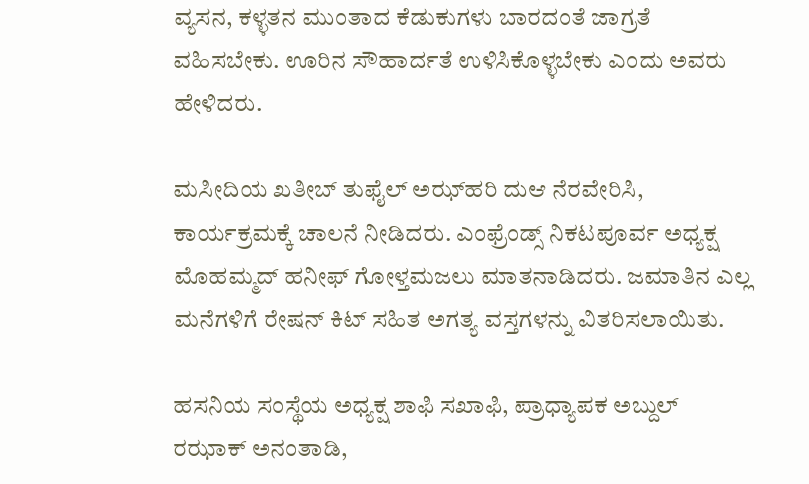ವ್ಯಸನ, ಕಳ್ಳತನ ಮುಂತಾದ ಕೆಡುಕುಗಳು ಬಾರದಂತೆ ಜಾಗ್ರತೆ ವಹಿಸಬೇಕು. ಊರಿನ ಸೌಹಾರ್ದತೆ ಉಳಿಸಿಕೊಳ್ಳಬೇಕು ಎಂದು ಅವರು ಹೇಳಿದರು.

ಮಸೀದಿಯ ಖತೀಬ್ ತುಫೈಲ್ ಅಝ್‌ಹರಿ ದುಆ ನೆರವೇರಿಸಿ, ಕಾರ್ಯಕ್ರಮಕ್ಕೆ ಚಾಲನೆ ನೀಡಿದರು. ಎಂಫ್ರೆಂಡ್ಸ್ ನಿಕಟಪೂರ್ವ ಅಧ್ಯಕ್ಷ ಮೊಹಮ್ಮದ್ ಹನೀಫ್ ಗೋಳ್ತಮಜಲು ಮಾತನಾಡಿದರು. ಜಮಾತಿನ ಎಲ್ಲ ಮನೆಗಳಿಗೆ ರೇಷನ್ ಕಿಟ್ ಸಹಿತ ಅಗತ್ಯ ವಸ್ತಗಳನ್ನು ವಿತರಿಸಲಾಯಿತು.

ಹಸನಿಯ ಸಂಸ್ಥೆಯ ಅಧ್ಯಕ್ಷ ಶಾಫಿ ಸಖಾಫಿ, ಪ್ರಾಧ್ಯಾಪಕ ಅಬ್ದುಲ್ ರಝಾಕ್ ಅನಂತಾಡಿ,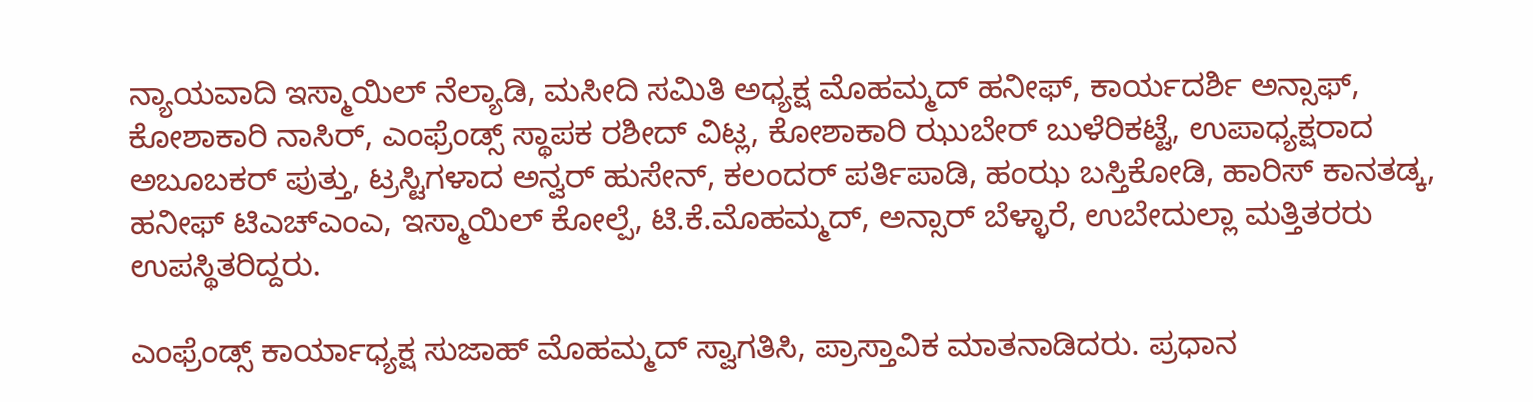ನ್ಯಾಯವಾದಿ ಇಸ್ಮಾಯಿಲ್ ನೆಲ್ಯಾಡಿ, ಮಸೀದಿ ಸಮಿತಿ ಅಧ್ಯಕ್ಷ ಮೊಹಮ್ಮದ್ ಹನೀಫ್, ಕಾರ್ಯದರ್ಶಿ ಅನ್ಸಾಫ್, ಕೋಶಾಕಾರಿ ನಾಸಿರ್, ಎಂಫ್ರೆಂಡ್ಸ್ ಸ್ಥಾಪಕ ರಶೀದ್ ವಿಟ್ಲ, ಕೋಶಾಕಾರಿ ಝುಬೇರ್ ಬುಳೆರಿಕಟ್ಟೆ, ಉಪಾಧ್ಯಕ್ಷರಾದ ಅಬೂಬಕರ್ ಪುತ್ತು, ಟ್ರಸ್ಟಿಗಳಾದ ಅನ್ವರ್ ಹುಸೇನ್, ಕಲಂದರ್ ಪರ್ತಿಪಾಡಿ, ಹಂಝ ಬಸ್ತಿಕೋಡಿ, ಹಾರಿಸ್ ಕಾನತಡ್ಕ, ಹನೀಫ್ ಟಿಎಚ್‌ಎಂಎ, ಇಸ್ಮಾಯಿಲ್ ಕೋಲ್ಪೆ, ಟಿ.ಕೆ.ಮೊಹಮ್ಮದ್, ಅನ್ಸಾರ್ ಬೆಳ್ಳಾರೆ, ಉಬೇದುಲ್ಲಾ ಮತ್ತಿತರರು ಉಪಸ್ಥಿತರಿದ್ದರು.

ಎಂಫ್ರೆಂಡ್ಸ್ ಕಾರ್ಯಾಧ್ಯಕ್ಷ ಸುಜಾಹ್ ಮೊಹಮ್ಮದ್ ಸ್ವಾಗತಿಸಿ, ಪ್ರಾಸ್ತಾವಿಕ ಮಾತನಾಡಿದರು. ಪ್ರಧಾನ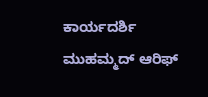ಕಾರ್ಯದರ್ಶಿ ಮುಹಮ್ಮದ್ ಆರಿಫ್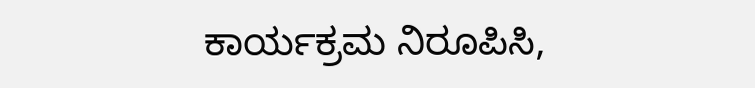ಕಾರ್ಯಕ್ರಮ ನಿರೂಪಿಸಿ,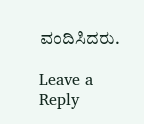ವಂದಿಸಿದರು.

Leave a Reply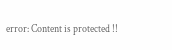error: Content is protected !!